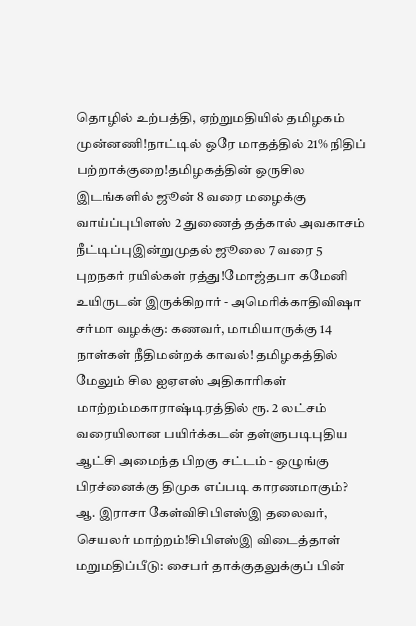தொழில் உற்பத்தி, ஏற்றுமதியில் தமிழகம் முன்னணி!நாட்டில் ஒரே மாதத்தில் 21% நிதிப் பற்றாக்குறை!தமிழகத்தின் ஒருசில இடங்களில் ஜூன் 8 வரை மழைக்கு வாய்ப்புபிளஸ் 2 துணைத் தத்கால் அவகாசம் நீட்டிப்புஇன்றுமுதல் ஜூலை 7 வரை 5 புறநகர் ரயில்கள் ரத்து!மோஜ்தபா கமேனி உயிருடன் இருக்கிறார் - அமெரிக்காதிவிஷா சர்மா வழக்கு: கணவர், மாமியாருக்கு 14 நாள்கள் நீதிமன்றக் காவல்! தமிழகத்தில் மேலும் சில ஐஏஎஸ் அதிகாரிகள் மாற்றம்மகாராஷ்டிரத்தில் ரூ. 2 லட்சம் வரையிலான பயிர்க்கடன் தள்ளுபடிபுதிய ஆட்சி அமைந்த பிறகு சட்டம் - ஒழுங்கு பிரச்னைக்கு திமுக எப்படி காரணமாகும்? ஆ. இராசா கேள்விசிபிஎஸ்இ தலைவர், செயலர் மாற்றம்!சிபிஎஸ்இ விடைத்தாள் மறுமதிப்பீடு: சைபர் தாக்குதலுக்குப் பின்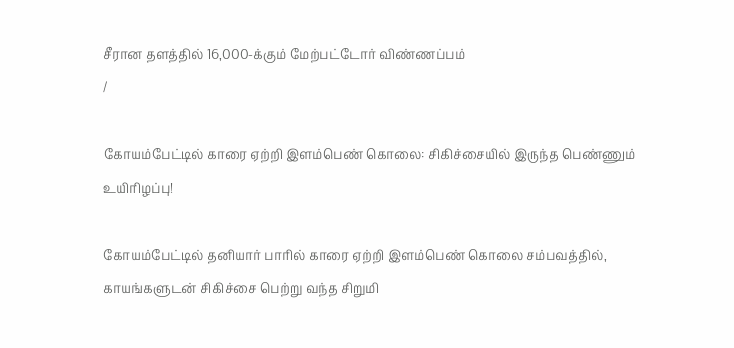சீரான தளத்தில் 16,000-க்கும் மேற்பட்டோர் விண்ணப்பம்
/

கோயம்பேட்டில் காரை ஏற்றி இளம்பெண் கொலை: சிகிச்சையில் இருந்த பெண்ணும் உயிரிழப்பு!

கோயம்பேட்டில் தனியார் பாரில் காரை ஏற்றி இளம்பெண் கொலை சம்பவத்தில், காயங்களுடன் சிகிச்சை பெற்று வந்த சிறுமி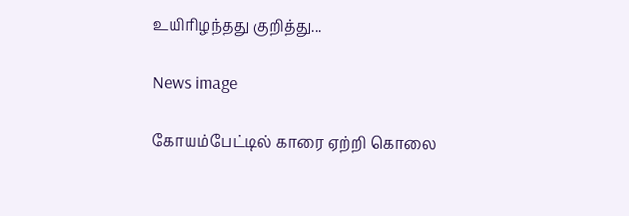உயிரிழந்தது குறித்து...

News image

கோயம்பேட்டில் காரை ஏற்றி கொலை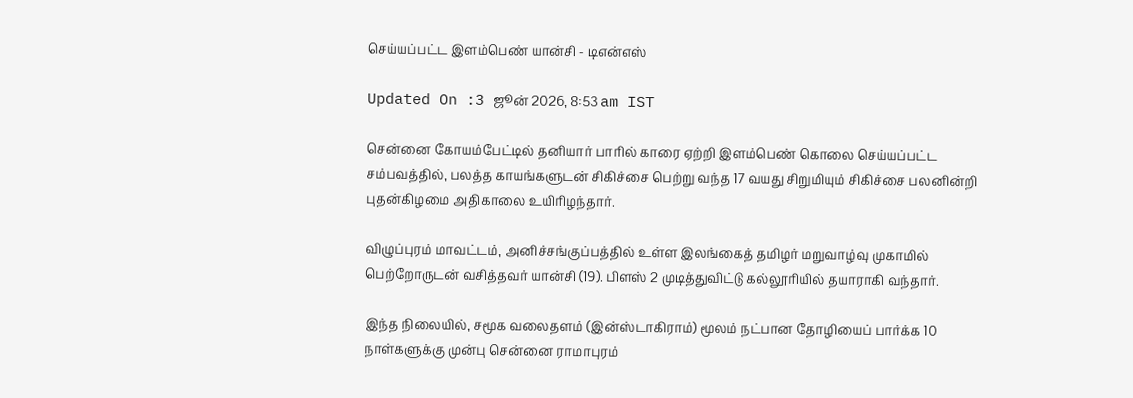செய்யப்பட்ட இளம்பெண் யான்சி - டிஎன்எஸ்

Updated On :3 ஜூன் 2026, 8:53 am IST

சென்னை கோயம்பேட்டில் தனியார் பாரில் காரை ஏற்றி இளம்பெண் கொலை செய்யப்பட்ட சம்பவத்தில், பலத்த காயங்களுடன் சிகிச்சை பெற்று வந்த 17 வயது சிறுமியும் சிகிச்சை பலனின்றி புதன்கிழமை அதிகாலை உயிரிழந்தார்.

விழுப்புரம் மாவட்டம், அனிச்சங்குப்பத்தில் உள்ள இலங்கைத் தமிழர் மறுவாழ்வு முகாமில் பெற்றோருடன் வசித்தவர் யான்சி (19). பிளஸ் 2 முடித்துவிட்டு கல்லூரியில் தயாராகி வந்தார்.

இந்த நிலையில், சமூக வலைதளம் (இன்ஸ்டாகிராம்) மூலம் நட்பான தோழியைப் பார்க்க 10 நாள்களுக்கு முன்பு சென்னை ராமாபுரம்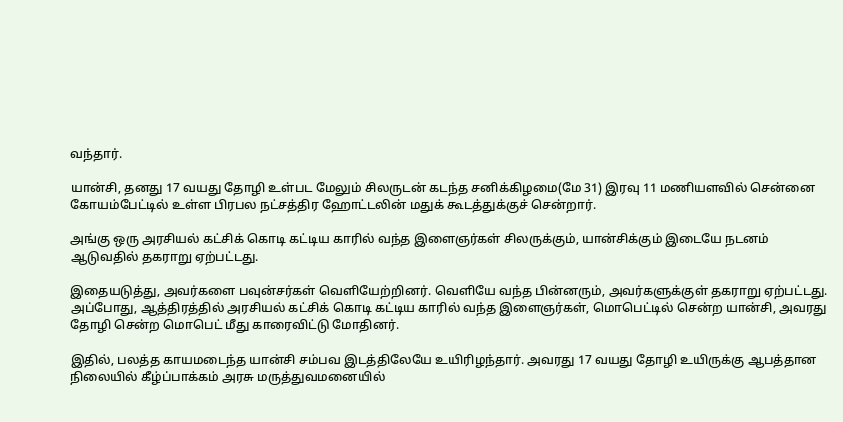வந்தார்.

யான்சி, தனது 17 வயது தோழி உள்பட மேலும் சிலருடன் கடந்த சனிக்கிழமை(மே 31) இரவு 11 மணியளவில் சென்னை கோயம்பேட்டில் உள்ள பிரபல நட்சத்திர ஹோட்டலின் மதுக் கூடத்துக்குச் சென்றார்.

அங்கு ஒரு அரசியல் கட்சிக் கொடி கட்டிய காரில் வந்த இளைஞர்கள் சிலருக்கும், யான்சிக்கும் இடையே நடனம் ஆடுவதில் தகராறு ஏற்பட்டது.

இதையடுத்து, அவர்களை பவுன்சர்கள் வெளியேற்றினர். வெளியே வந்த பின்னரும், அவர்களுக்குள் தகராறு ஏற்பட்டது. அப்போது, ஆத்திரத்தில் அரசியல் கட்சிக் கொடி கட்டிய காரில் வந்த இளைஞர்கள், மொபெட்டில் சென்ற யான்சி, அவரது தோழி சென்ற மொபெட் மீது காரைவிட்டு மோதினர்.

இதில், பலத்த காயமடைந்த யான்சி சம்பவ இடத்திலேயே உயிரிழந்தார். அவரது 17 வயது தோழி உயிருக்கு ஆபத்தான நிலையில் கீழ்ப்பாக்கம் அரசு மருத்துவமனையில்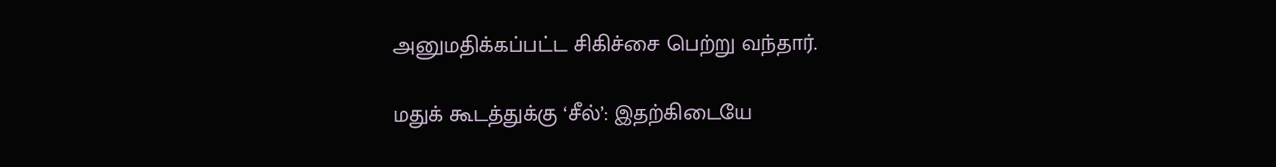அனுமதிக்கப்பட்ட சிகிச்சை பெற்று வந்தார்.

மதுக் கூடத்துக்கு ‘சீல்’: இதற்கிடையே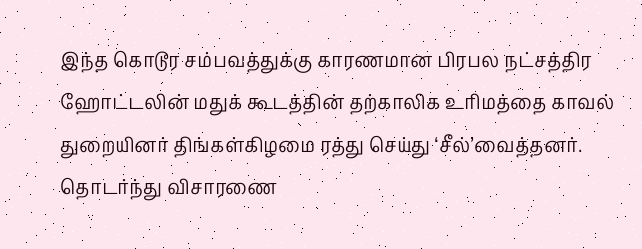இந்த கொடூர சம்பவத்துக்கு காரணமான பிரபல நட்சத்திர ஹோட்டலின் மதுக் கூடத்தின் தற்காலிக உரிமத்தை காவல் துறையினர் திங்கள்கிழமை ரத்து செய்து ‘சீல்’வைத்தனர். தொடர்ந்து விசாரணை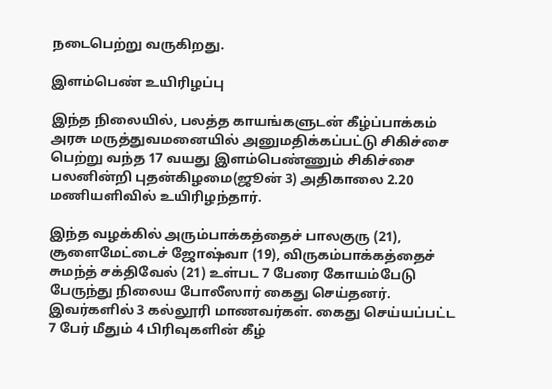நடைபெற்று வருகிறது.

இளம்பெண் உயிரிழப்பு

இந்த நிலையில், பலத்த காயங்களுடன் கீழ்ப்பாக்கம் அரசு மருத்துவமனையில் அனுமதிக்கப்பட்டு சிகிச்சை பெற்று வந்த 17 வயது இளம்பெண்ணும் சிகிச்சை பலனின்றி புதன்கிழமை(ஜூன் 3) அதிகாலை 2.20 மணியளிவில் உயிரிழந்தார்.

இந்த வழக்கில் அரும்பாக்கத்தைச் பாலகுரு (21), சூளைமேட்டைச் ஜோஷ்வா (19), விருகம்பாக்கத்தைச் சுமந்த் சக்திவேல் (21) உள்பட 7 பேரை கோயம்பேடு பேருந்து நிலைய போலீஸார் கைது செய்தனர். இவர்களில் 3 கல்லூரி மாணவர்கள். கைது செய்யப்பட்ட 7 பேர் மீதும் 4 பிரிவுகளின் கீழ்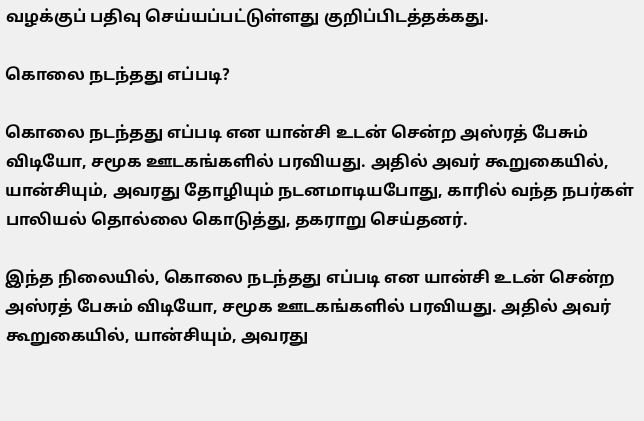வழக்குப் பதிவு செய்யப்பட்டுள்ளது குறிப்பிடத்தக்கது.

கொலை நடந்தது எப்படி?

கொலை நடந்தது எப்படி என யான்சி உடன் சென்ற அஸ்ரத் பேசும் விடியோ, சமூக ஊடகங்களில் பரவியது. அதில் அவர் கூறுகையில், யான்சியும், அவரது தோழியும் நடனமாடியபோது, காரில் வந்த நபர்கள் பாலியல் தொல்லை கொடுத்து, தகராறு செய்தனர்.

இந்த நிலையில், கொலை நடந்தது எப்படி என யான்சி உடன் சென்ற அஸ்ரத் பேசும் விடியோ, சமூக ஊடகங்களில் பரவியது. அதில் அவர் கூறுகையில், யான்சியும், அவரது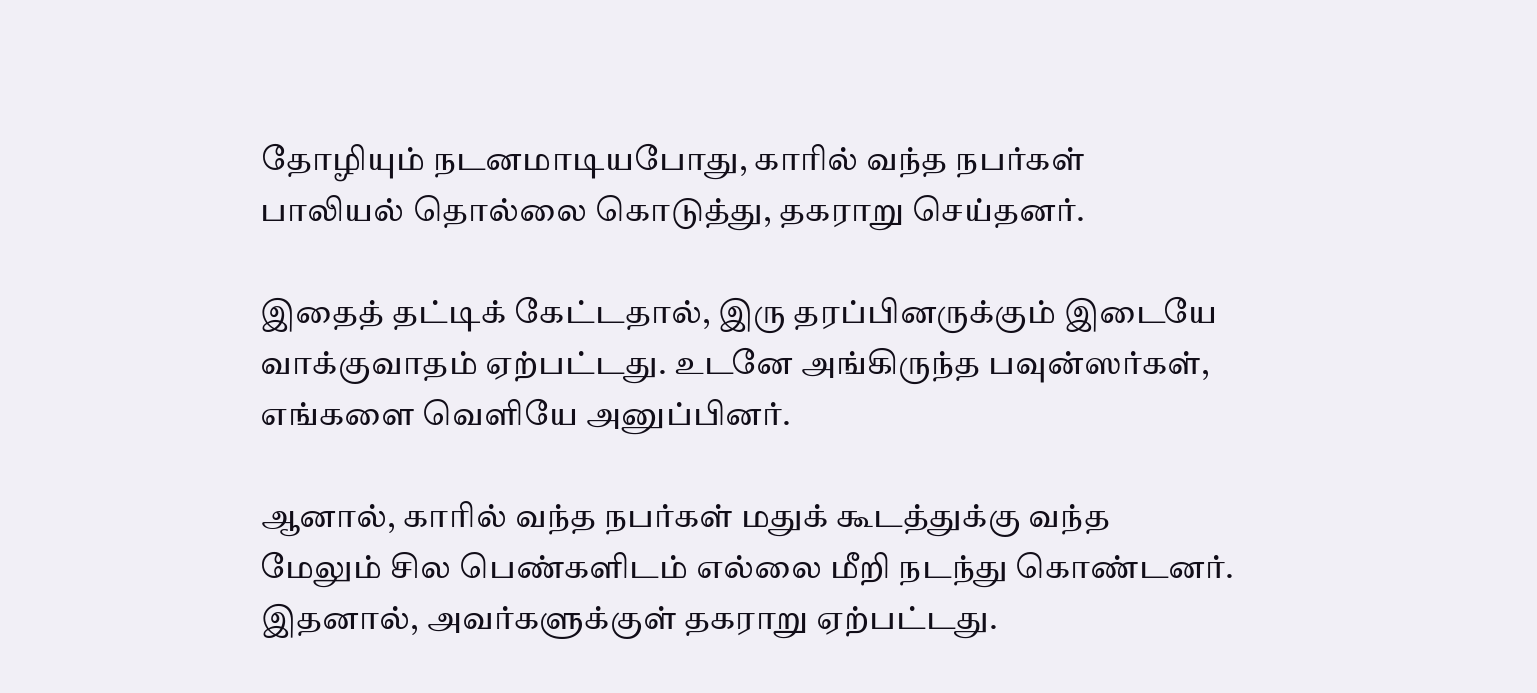தோழியும் நடனமாடியபோது, காரில் வந்த நபர்கள் பாலியல் தொல்லை கொடுத்து, தகராறு செய்தனர்.

இதைத் தட்டிக் கேட்டதால், இரு தரப்பினருக்கும் இடையே வாக்குவாதம் ஏற்பட்டது. உடனே அங்கிருந்த பவுன்ஸர்கள், எங்களை வெளியே அனுப்பினர்.

ஆனால், காரில் வந்த நபர்கள் மதுக் கூடத்துக்கு வந்த மேலும் சில பெண்களிடம் எல்லை மீறி நடந்து கொண்டனர். இதனால், அவர்களுக்குள் தகராறு ஏற்பட்டது.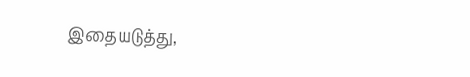இதையடுத்து,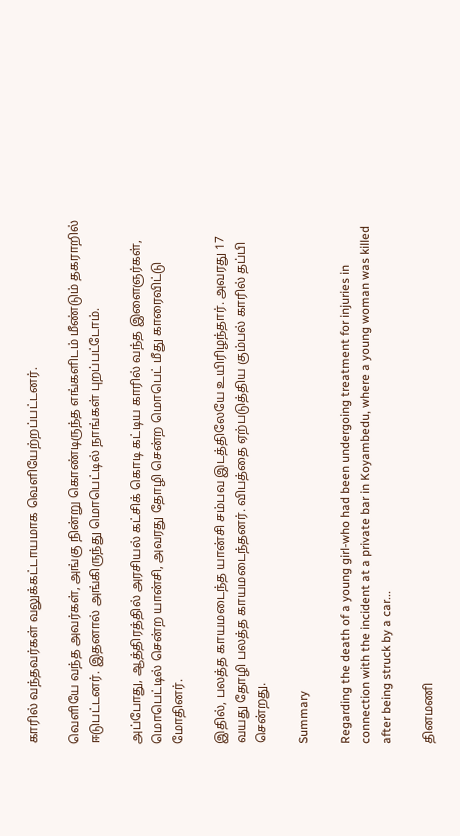காரில் வந்தவர்கள் வலுக்கட்டாயமாக வெளியேற்றப்பட்டனர்.

வெளியே வந்த அவர்கள், அங்கு நின்று கொண்டிருந்த எங்களிடம் மீண்டும் தகராறில் ஈடுபட்டனர். இதனால் அங்கிருந்து மொபெட்டில் நாங்கள் புறப்பட்டோம்.

அப்போது, ஆத்திரத்தில் அரசியல் கட்சிக் கொடி கட்டிய காரில் வந்த இளைஞர்கள், மொபெட்டில் சென்ற யான்சி, அவரது தோழி சென்ற மொபெட் மீது காரைவிட்டு மோதினர்.

இதில், பலத்த காயமடைந்த யான்சி சம்பவ இடத்திலேயே உயிரிழந்தார். அவரது 17 வயது தோழி பலத்த காயமடைந்தனர். விபத்தை ஏற்படுத்திய கும்பல் காரில் தப்பி சென்றது.

Summary

Regarding the death of a young girl-who had been undergoing treatment for injuries in connection with the incident at a private bar in Koyambedu, where a young woman was killed after being struck by a car...

தினமணி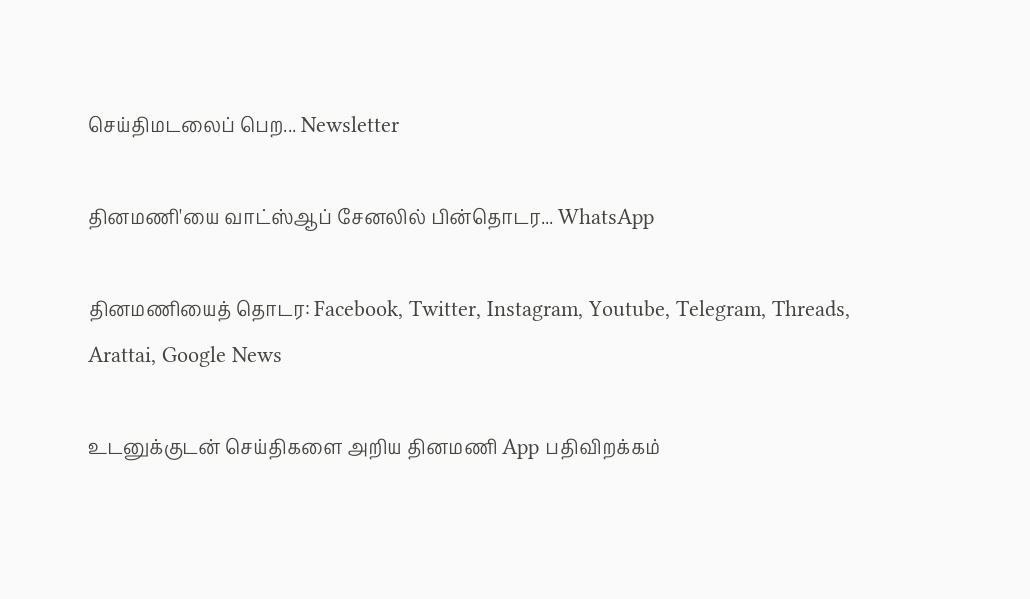செய்திமடலைப் பெற... Newsletter

தினமணி'யை வாட்ஸ்ஆப் சேனலில் பின்தொடர... WhatsApp

தினமணியைத் தொடர: Facebook, Twitter, Instagram, Youtube, Telegram, Threads, Arattai, Google News

உடனுக்குடன் செய்திகளை அறிய தினமணி App பதிவிறக்கம்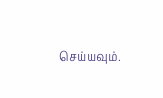செய்யவும்.